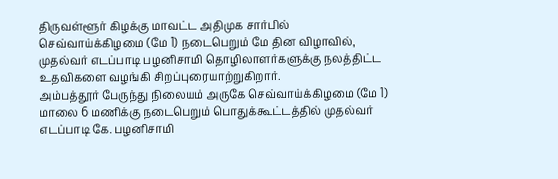திருவள்ளூர் கிழக்கு மாவட்ட அதிமுக சார்பில் செவ்வாய்க்கிழமை (மே 1) நடைபெறும் மே தின விழாவில், முதல்வர் எடப்பாடி பழனிசாமி தொழிலாளர்களுக்கு நலத்திட்ட உதவிகளை வழங்கி சிறப்புரையாற்றுகிறார்.
அம்பத்தூர் பேருந்து நிலையம் அருகே செவ்வாய்க்கிழமை (மே 1) மாலை 6 மணிக்கு நடைபெறும் பொதுக்கூட்டத்தில் முதல்வர் எடப்பாடி கே. பழனிசாமி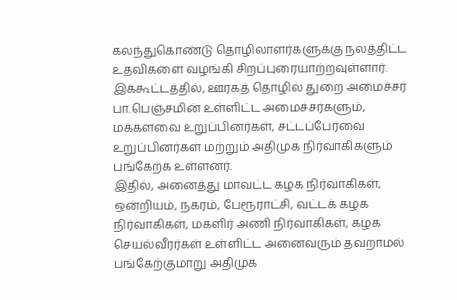கலந்துகொண்டு தொழிலாளர்களுக்கு நலத்திட்ட உதவிகளை வழங்கி சிறப்புரையாற்றவுள்ளார். இக்கூட்டத்தில், ஊரகத் தொழில் துறை அமைச்சர் பா.பெஞ்சமின் உள்ளிட்ட அமைச்சர்களும், மக்களவை உறுப்பினர்கள், சட்டப்பேரவை உறுப்பினர்கள் மற்றும் அதிமுக நிர்வாகிகளும் பங்கேற்க உள்ளனர்.
இதில், அனைத்து மாவட்ட கழக நிர்வாகிகள், ஒன்றியம், நகரம், பேரூராட்சி, வட்டக் கழக நிர்வாகிகள், மகளிர் அணி நிர்வாகிகள், கழக செயல்வீரர்கள் உள்ளிட்ட அனைவரும் தவறாமல் பங்கேற்குமாறு அதிமுக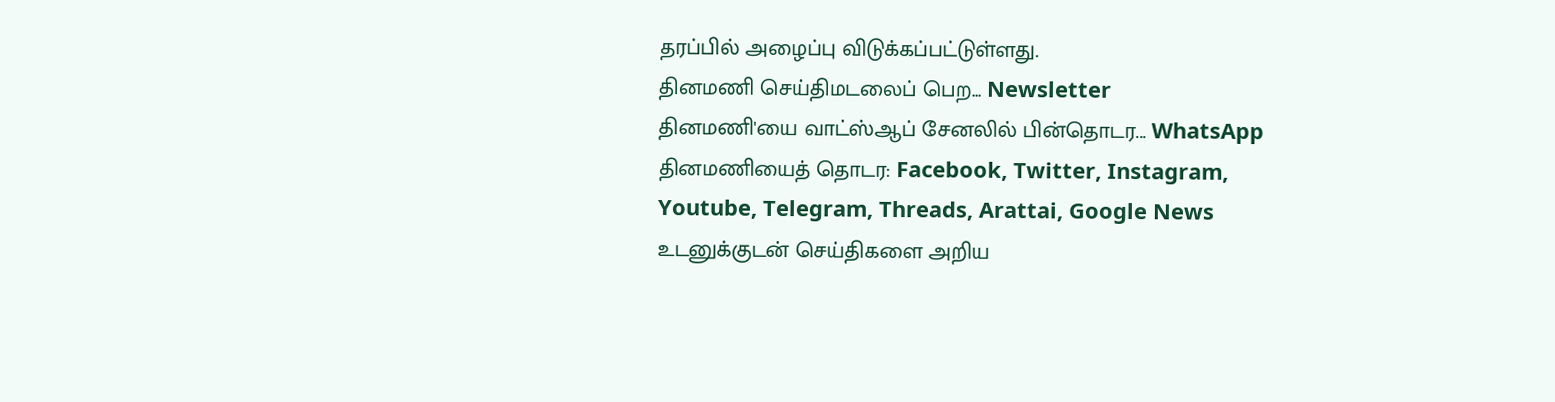தரப்பில் அழைப்பு விடுக்கப்பட்டுள்ளது.
தினமணி செய்திமடலைப் பெற... Newsletter
தினமணி'யை வாட்ஸ்ஆப் சேனலில் பின்தொடர... WhatsApp
தினமணியைத் தொடர: Facebook, Twitter, Instagram, Youtube, Telegram, Threads, Arattai, Google News
உடனுக்குடன் செய்திகளை அறிய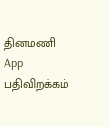தினமணி App பதிவிறக்கம்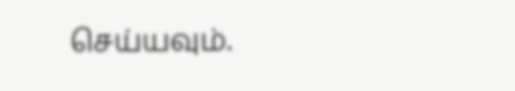செய்யவும்.